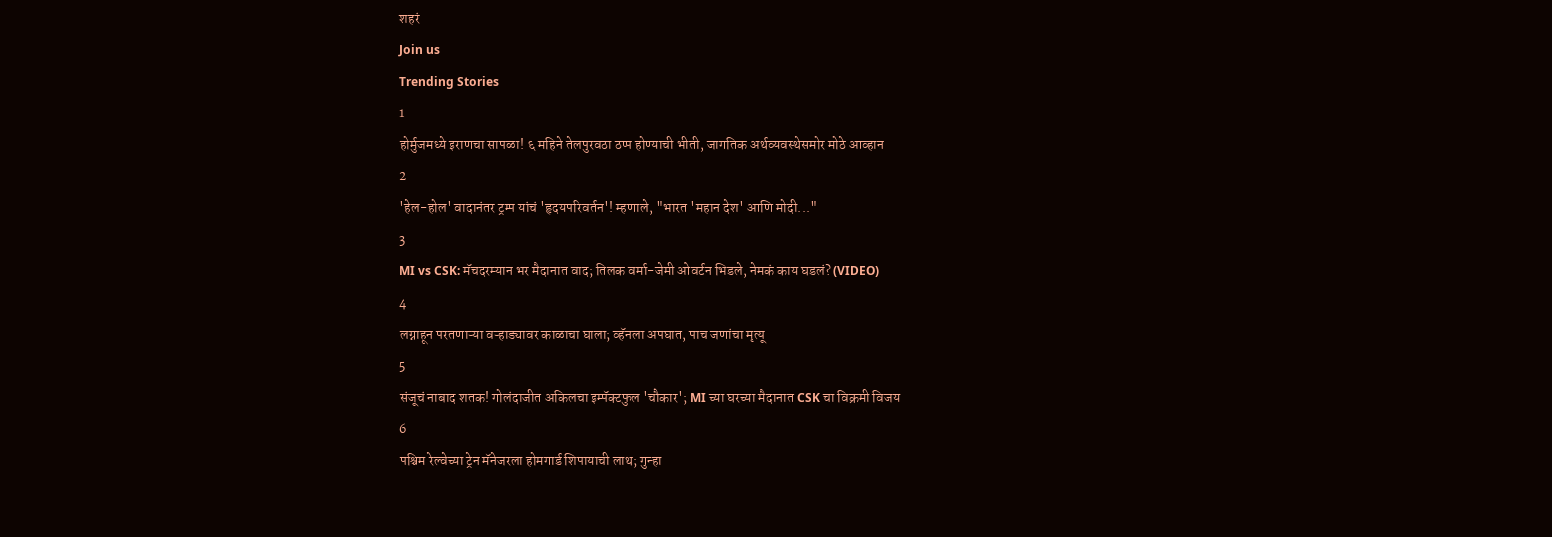शहरं
Join us
Trending Stories
1
होर्मुजमध्ये इराणचा सापळा! ६ महिने तेलपुरवठा ठप्प होण्याची भीती, जागतिक अर्थव्यवस्थेसमोर मोठे आव्हान
2
'हेल-होल' वादानंतर ट्रम्प यांचं 'हृदयपरिवर्तन'! म्हणाले, "भारत 'महान देश' आणि मोदी..."
3
MI vs CSK: मॅचदरम्यान भर मैदानात वाद; तिलक वर्मा-जेमी ओवर्टन भिडले, नेमकं काय घडलं? (VIDEO)
4
लग्नाहून परतणाऱ्या वऱ्हाड्यावर काळाचा घाला; व्हॅनला अपघात, पाच जणांचा मृत्यू
5
संजूचं नाबाद शतक! गोलंदाजीत अकिलचा इम्पॅक्टफुल 'चौकार'; MI च्या घरच्या मैदानात CSK चा विक्रमी विजय
6
पश्चिम रेल्वेच्या ट्रेन मॅनेजरला होमगार्ड शिपायाची लाथ; गुन्हा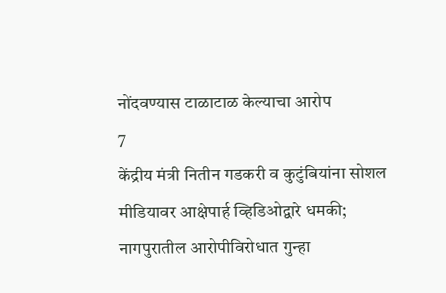नोंदवण्यास टाळाटाळ केल्याचा आरोप
7
केंद्रीय मंत्री नितीन गडकरी व कुटुंबियांना सोशल मीडियावर आक्षेपार्ह व्हिडिओद्वारे धमकी; नागपुरातील आरोपीविरोधात गुन्हा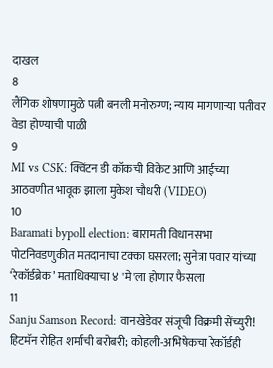दाखल
8
लैंगिक शोषणामुळे पत्नी बनली मनोरुग्ण; न्याय मागणाऱ्या पतीवर वेडा होण्याची पाळी
9
MI vs CSK: क्विंटन डी कॉकची विकेट आणि आईच्या आठवणीत भावूक झाला मुकेश चौधरी (VIDEO)
10
Baramati bypoll election: बारामती विधानसभा पोटनिवडणुकीत मतदानाचा टक्का घसरला; सुनेत्रा पवार यांच्या ‘रेकॉर्डब्रेक’ मताधिक्याचा ४ 'मे'ला होणार फैसला
11
Sanju Samson Record: वानखेडेवर संजूची विक्रमी सेंच्युरी! हिटमॅन रोहित शर्माची बरोबरी; कोहली-अभिषेकचा रेकॉर्डही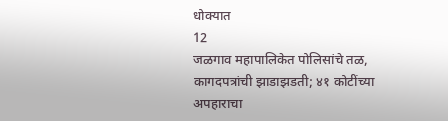धोक्यात
12
जळगाव महापालिकेत पोलिसांचे तळ, कागदपत्रांची झाडाझडती; ४१ कोटींच्या अपहाराचा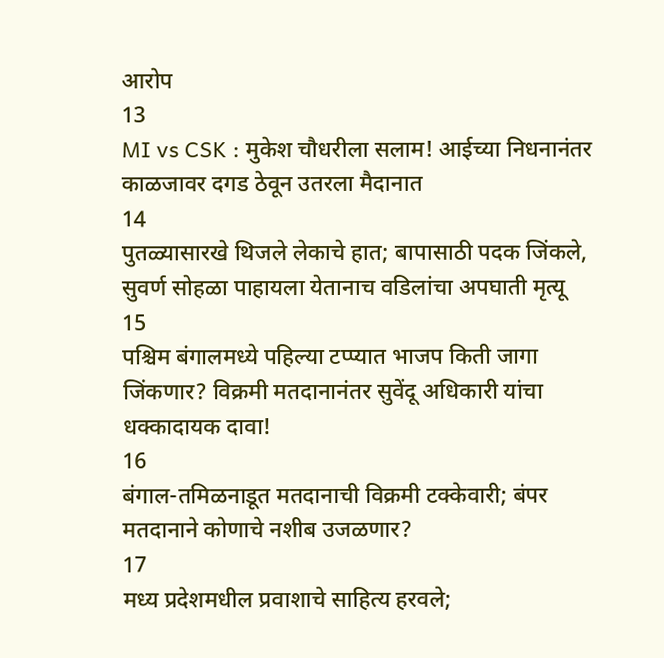आरोप
13
MI vs CSK : मुकेश चौधरीला सलाम! आईच्या निधनानंतर काळजावर दगड ठेवून उतरला मैदानात
14
पुतळ्यासारखे थिजले लेकाचे हात; बापासाठी पदक जिंकले, सुवर्ण सोहळा पाहायला येतानाच वडिलांचा अपघाती मृत्यू
15
पश्चिम बंगालमध्ये पहिल्या टप्प्यात भाजप किती जागा जिंकणार? विक्रमी मतदानानंतर सुवेंदू अधिकारी यांचा धक्कादायक दावा!
16
बंगाल-तमिळनाडूत मतदानाची विक्रमी टक्केवारी; बंपर मतदानाने कोणाचे नशीब उजळणार?
17
मध्य प्रदेशमधील प्रवाशाचे साहित्य हरवले;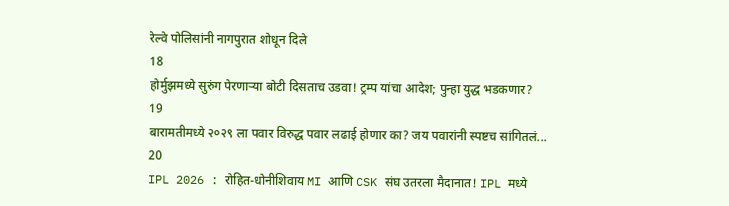रेल्वे पोलिसांनी नागपुरात शोधून दिले
18
होर्मुझमध्ये सुरुंग पेरणाऱ्या बोटी दिसताच उडवा! ट्रम्प यांचा आदेश; पुन्हा युद्ध भडकणार?
19
बारामतीमध्ये २०२९ ला पवार विरुद्ध पवार लढाई होणार का? जय पवारांनी स्पष्टच सांगितलं...
20
IPL 2026 : रोहित-धोनीशिवाय MI आणि CSK संघ उतरला मैदानात! IPL मध्ये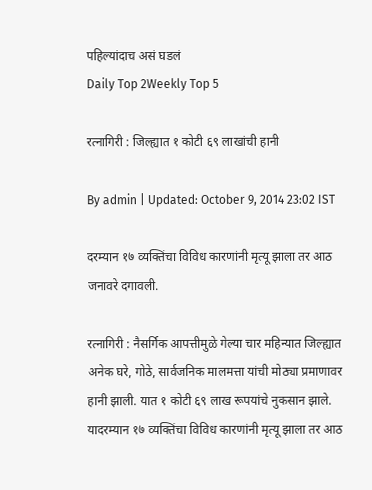पहिल्यांदाच असं घडलं
Daily Top 2Weekly Top 5

रत्नागिरी : जिल्ह्यात १ कोटी ६९ लाखांची हानी

By admin | Updated: October 9, 2014 23:02 IST

दरम्यान १७ व्यक्तिंचा विविध कारणांनी मृत्यू झाला तर आठ जनावरे दगावली.

रत्नागिरी : नैसर्गिक आपत्तीमुळे गेल्या चार महिन्यात जिल्ह्यात अनेक घरे, गोठे, सार्वजनिक मालमत्ता यांची मोठ्या प्रमाणावर हानी झाली. यात १ कोटी ६९ लाख रूपयांचे नुकसान झाले. यादरम्यान १७ व्यक्तिंचा विविध कारणांनी मृत्यू झाला तर आठ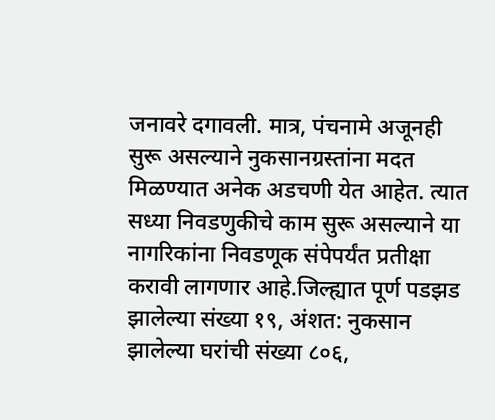जनावरे दगावली. मात्र, पंचनामे अजूनही सुरू असल्याने नुकसानग्रस्तांना मदत मिळण्यात अनेक अडचणी येत आहेत. त्यात सध्या निवडणुकीचे काम सुरू असल्याने या नागरिकांना निवडणूक संपेपर्यंत प्रतीक्षा करावी लागणार आहे.जिल्ह्यात पूर्ण पडझड झालेल्या संख्या १९, अंशत: नुकसान झालेल्या घरांची संख्या ८०६,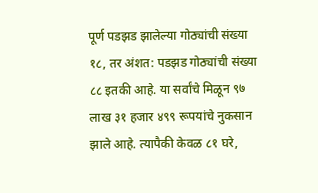पूर्ण पडझड झालेल्या गोठ्यांची संख्या १८, तर अंशत: पडझड गोठ्यांची संख्या ८८ इतकी आहे. या सर्वांचे मिळून ९७ लाख ३१ हजार ४९९ रूपयांचे नुकसान झाले आहे. त्यापैकी केवळ ८१ घरे,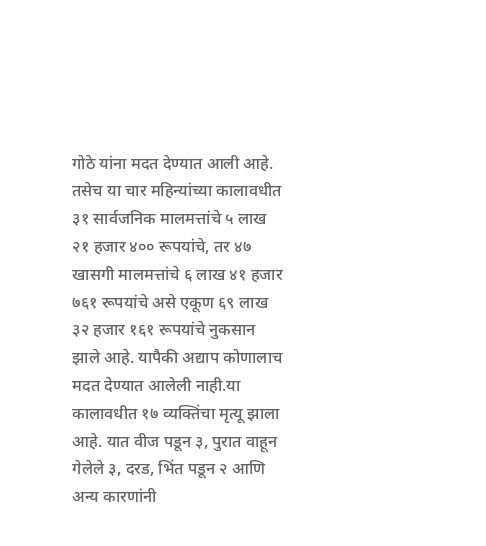गोठे यांना मदत देण्यात आली आहे. तसेच या चार महिन्यांच्या कालावधीत ३१ सार्वजनिक मालमत्तांचे ५ लाख २१ हजार ४०० रूपयांचे, तर ४७ खासगी मालमत्तांचे ६ लाख ४१ हजार ७६१ रूपयांचे असे एकूण ६९ लाख ३२ हजार १६१ रूपयांचे नुकसान झाले आहे. यापैकी अद्याप कोणालाच मदत देण्यात आलेली नाही.या कालावधीत १७ व्यक्तिंचा मृत्यू झाला आहे. यात वीज पडून ३, पुरात वाहून गेलेले ३, दरड, भिंत पडून २ आणि अन्य कारणांनी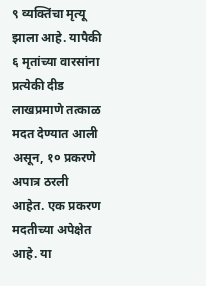९ व्यक्तिंचा मृत्यू झाला आहे. यापैकी ६ मृतांच्या वारसांना प्रत्येकी दीड लाखप्रमाणे तत्काळ मदत देण्यात आली असून, १० प्रकरणे अपात्र ठरली आहेत. एक प्रकरण मदतीच्या अपेक्षेत आहे. या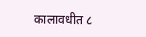कालावधीत ८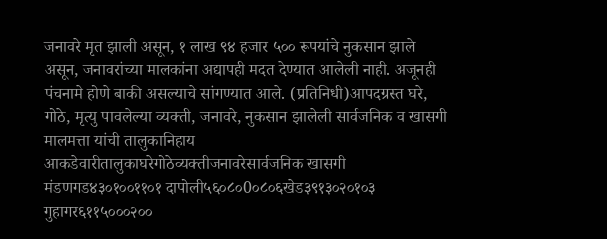जनावरे मृत झाली असून, १ लाख ९४ हजार ५०० रूपयांचे नुकसान झाले असून, जनावरांच्या मालकांना अद्यापही मदत देण्यात आलेली नाही. अजूनही पंचनामे होणे बाकी असल्याचे सांगण्यात आले. (प्रतिनिधी)आपदग्रस्त घरे, गोठे, मृत्यु पावलेल्या व्यक्ती, जनावरे, नुकसान झालेली सार्वजनिक व खासगी मालमत्ता यांची तालुकानिहाय आकडेवारीतालुकाघरेगोठेव्यक्तीजनावरेसार्वजनिक खासगी मंडणगड४३०१००११०१ दापोली५६०८०0०८०६खेड३९१३०२०१०३ गुहागर६११५०००२००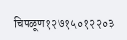चिपळूण१२७१५०१२२०३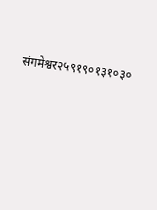संगमेश्वर२५९१९०१३१०३०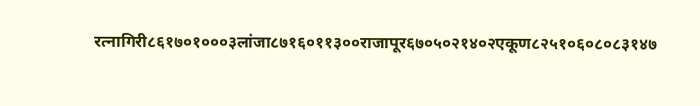रत्नागिरी८६१७०१०००३लांजा८७१६०११३००राजापूर६७०५०२१४०२एकूण८२५१०६०८०८३१४७